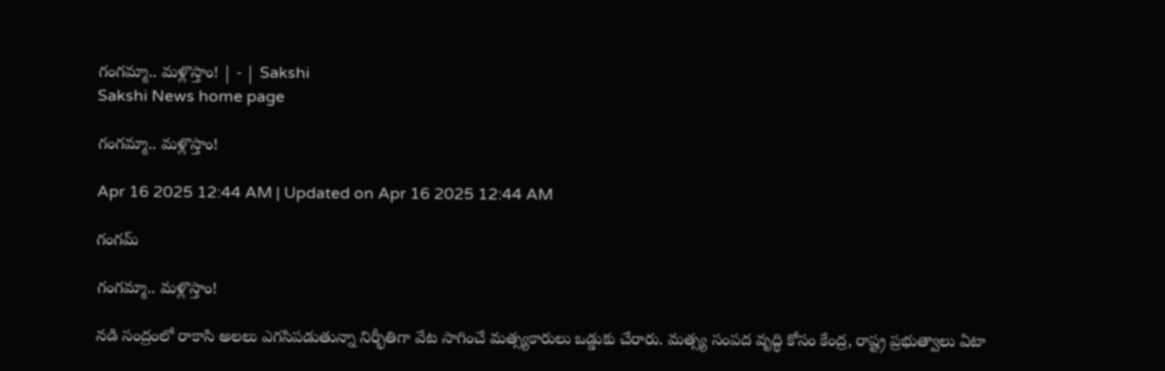గంగమ్మా.. మళ్లొస్తాం! | - | Sakshi
Sakshi News home page

గంగమ్మా.. మళ్లొస్తాం!

Apr 16 2025 12:44 AM | Updated on Apr 16 2025 12:44 AM

గంగమ్

గంగమ్మా.. మళ్లొస్తాం!

నడి సంద్రంలో రాకాసి అలలు ఎగసిపడుతున్నా నిర్భీతిగా వేట సాగించే మత్స్యకారులు ఒడ్డుకు చేరారు. మత్స్య సంపద వృద్ధి కోసం కేంద్ర, రాష్ట్ర ప్రభుత్వాలు ఏటా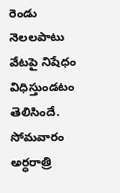రెండు నెలలపాటు వేటపై నిషేధం విధిస్తుండటం తెలిసిందే. సోమవారం అర్ధరాత్రి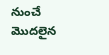నుంచే మొదలైన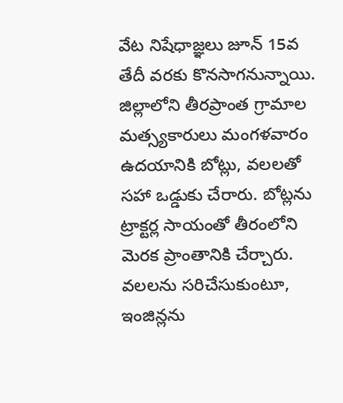వేట నిషేధాజ్ఞలు జూన్‌ 15వ తేదీ వరకు కొనసాగనున్నాయి. జిల్లాలోని తీరప్రాంత గ్రామాల మత్స్యకారులు మంగళవారం ఉదయానికి బోట్లు, వలలతో సహా ఒడ్డుకు చేరారు. బోట్లను ట్రాక్టర్ల సాయంతో తీరంలోని మెరక ప్రాంతానికి చేర్చారు. వలలను సరిచేసుకుంటూ, ఇంజిన్లను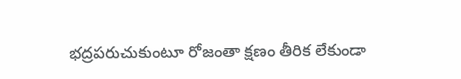భద్రపరుచుకుంటూ రోజంతా క్షణం తీరిక లేకుండా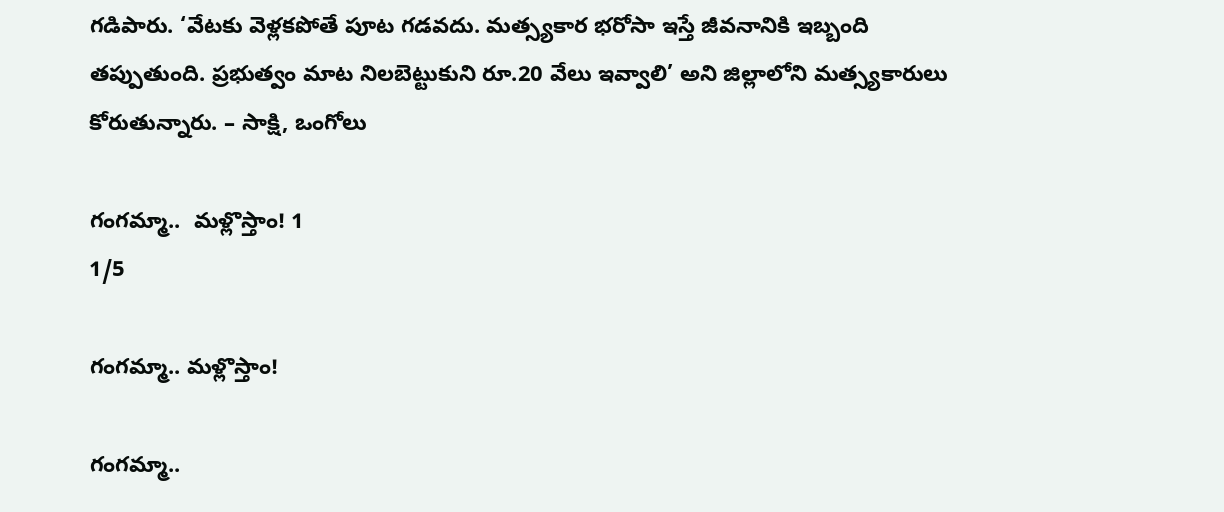గడిపారు. ‘వేటకు వెళ్లకపోతే పూట గడవదు. మత్స్యకార భరోసా ఇస్తే జీవనానికి ఇబ్బంది తప్పుతుంది. ప్రభుత్వం మాట నిలబెట్టుకుని రూ.20 వేలు ఇవ్వాలి’ అని జిల్లాలోని మత్స్యకారులు కోరుతున్నారు. – సాక్షి, ఒంగోలు

గంగమ్మా..  మళ్లొస్తాం! 1
1/5

గంగమ్మా.. మళ్లొస్తాం!

గంగమ్మా..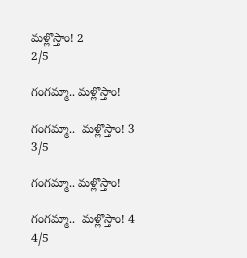మళ్లొస్తాం! 2
2/5

గంగమ్మా.. మళ్లొస్తాం!

గంగమ్మా..  మళ్లొస్తాం! 3
3/5

గంగమ్మా.. మళ్లొస్తాం!

గంగమ్మా..  మళ్లొస్తాం! 4
4/5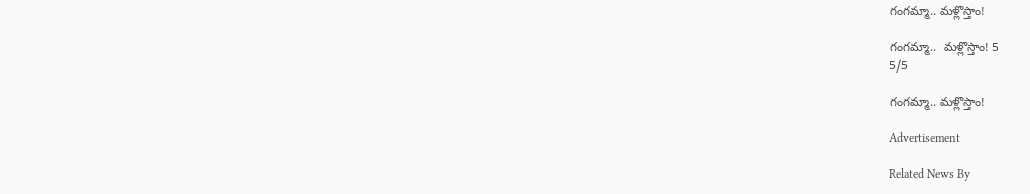గంగమ్మా.. మళ్లొస్తాం!

గంగమ్మా..  మళ్లొస్తాం! 5
5/5

గంగమ్మా.. మళ్లొస్తాం!

Advertisement

Related News By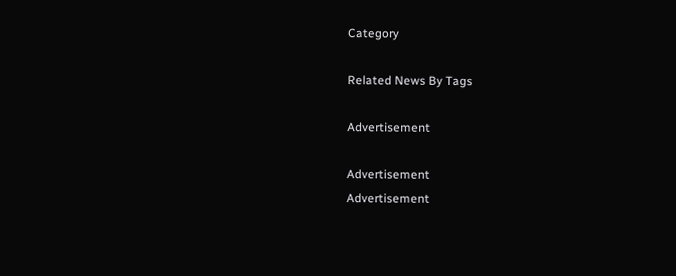Category

Related News By Tags

Advertisement

Advertisement
Advertisement